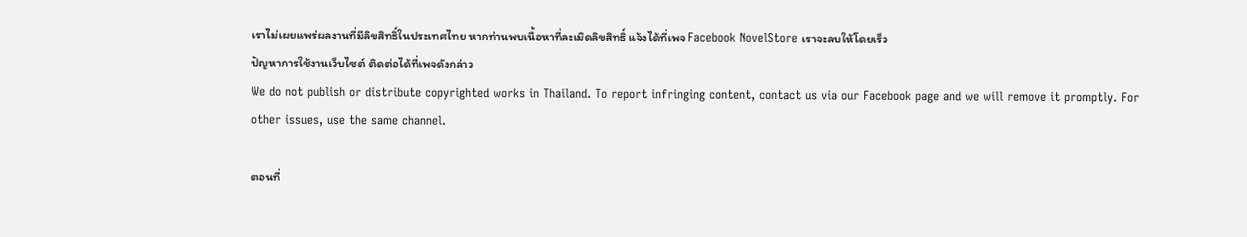เราไม่เผยแพร่ผลงานที่มีลิขสิทธิ์ในประเทศไทย หากท่านพบเนื้อหาที่ละเมิดลิขสิทธิ์ แจ้งได้ที่เพจ Facebook NovelStore เราจะลบให้โดยเร็ว
ปัญหาการใช้งานเว็บไซต์ ติดต่อได้ที่เพจดังกล่าว
We do not publish or distribute copyrighted works in Thailand. To report infringing content, contact us via our Facebook page and we will remove it promptly. For other issues, use the same channel.

ตอนที่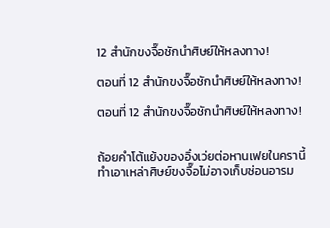12 สำนักขงจื๊อชักนำศิษย์ให้หลงทาง!

ตอนที่ 12 สำนักขงจื๊อชักนำศิษย์ให้หลงทาง!

ตอนที่ 12 สำนักขงจื๊อชักนำศิษย์ให้หลงทาง!


ถ้อยคำโต้แย้งของอิ๋งเว่ยต่อหานเฟยในครานี้ ทำเอาเหล่าศิษย์ขงจื๊อไม่อาจเก็บซ่อนอารม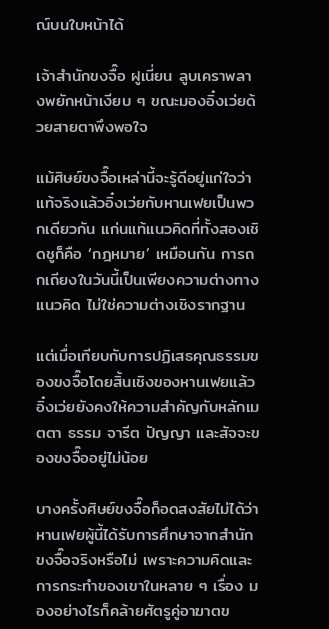ณ์บนใบหน้าได้

เจ้าสำนักขงจื๊อ ฝูเนี่ยน ลูบเคราพลางพยักหน้าเงียบ ๆ ขณะมองอิ๋งเว่ยด้วยสายตาพึงพอใจ

แม้ศิษย์ขงจื๊อเหล่านี้จะรู้ดีอยู่แก่ใจว่า แท้จริงแล้วอิ๋งเว่ยกับหานเฟยเป็นพวกเดียวกัน แก่นแท้แนวคิดที่ทั้งสองเชิดชูก็คือ ‘กฎหมาย’ เหมือนกัน การถกเถียงในวันนี้เป็นเพียงความต่างทางแนวคิด ไม่ใช่ความต่างเชิงรากฐาน

แต่เมื่อเทียบกับการปฏิเสธคุณธรรมของขงจื๊อโดยสิ้นเชิงของหานเฟยแล้ว อิ๋งเว่ยยังคงให้ความสำคัญกับหลักเมตตา ธรรม จารีต ปัญญา และสัจจะของขงจื๊ออยู่ไม่น้อย

บางครั้งศิษย์ขงจื๊อก็อดสงสัยไม่ได้ว่า หานเฟยผู้นี้ได้รับการศึกษาจากสำนักขงจื๊อจริงหรือไม่ เพราะความคิดและการกระทำของเขาในหลาย ๆ เรื่อง มองอย่างไรก็คล้ายศัตรูคู่อาฆาตข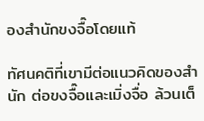องสำนักขงจื๊อโดยแท้

ทัศนคติที่เขามีต่อแนวคิดของสำนัก ต่อขงจื๊อและเมิ่งจื่อ ล้วนเต็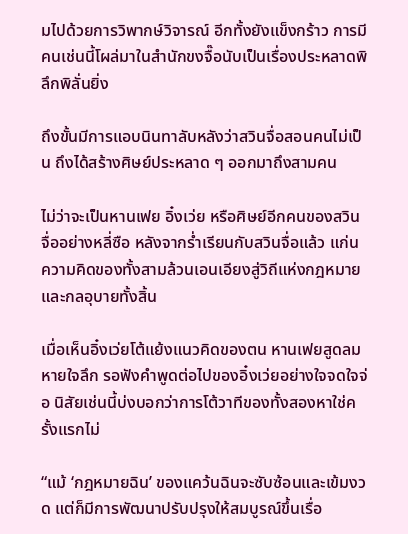มไปด้วยการวิพากษ์วิจารณ์ อีกทั้งยังแข็งกร้าว การมีคนเช่นนี้โผล่มาในสำนักขงจื๊อนับเป็นเรื่องประหลาดพิลึกพิลั่นยิ่ง

ถึงขั้นมีการแอบนินทาลับหลังว่าสวินจื่อสอนคนไม่เป็น ถึงได้สร้างศิษย์ประหลาด ๆ ออกมาถึงสามคน

ไม่ว่าจะเป็นหานเฟย อิ๋งเว่ย หรือศิษย์อีกคนของสวินจื่ออย่างหลี่ซือ หลังจากร่ำเรียนกับสวินจื่อแล้ว แก่นความคิดของทั้งสามล้วนเอนเอียงสู่วิถีแห่งกฎหมายและกลอุบายทั้งสิ้น

เมื่อเห็นอิ๋งเว่ยโต้แย้งแนวคิดของตน หานเฟยสูดลมหายใจลึก รอฟังคำพูดต่อไปของอิ๋งเว่ยอย่างใจจดใจจ่อ นิสัยเช่นนี้บ่งบอกว่าการโต้วาทีของทั้งสองหาใช่ครั้งแรกไม่

“แม้ ‘กฎหมายฉิน’ ของแคว้นฉินจะซับซ้อนและเข้มงวด แต่ก็มีการพัฒนาปรับปรุงให้สมบูรณ์ขึ้นเรื่อ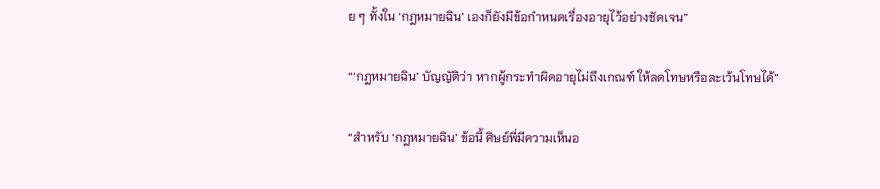ย ๆ ทั้งใน ‘กฎหมายฉิน’ เองก็ยังมีข้อกำหนดเรื่องอายุไว้อย่างชัดเจน”

“‘กฎหมายฉิน’ บัญญัติว่า หากผู้กระทำผิดอายุไม่ถึงเกณฑ์ ให้ลดโทษหรือละเว้นโทษได้”

“สำหรับ ‘กฎหมายฉิน’ ข้อนี้ ศิษย์พี่มีความเห็นอ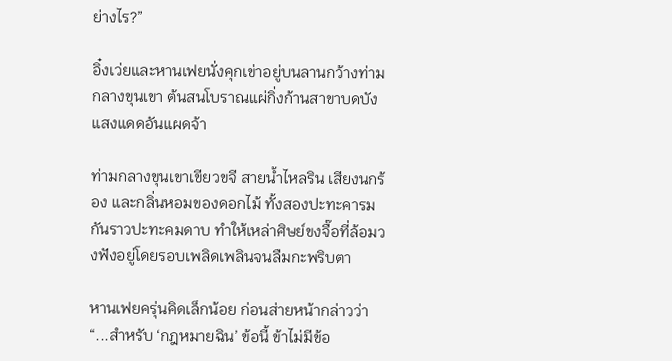ย่างไร?”

อิ๋งเว่ยและหานเฟยนั่งคุกเข่าอยู่บนลานกว้างท่ามกลางขุนเขา ต้นสนโบราณแผ่กิ่งก้านสาขาบดบังแสงแดดอันแผดจ้า

ท่ามกลางขุนเขาเขียวขจี สายน้ำไหลริน เสียงนกร้อง และกลิ่นหอมของดอกไม้ ทั้งสองปะทะคารมกันราวปะทะคมดาบ ทำให้เหล่าศิษย์ขงจื๊อที่ล้อมวงฟังอยู่โดยรอบเพลิดเพลินจนลืมกะพริบตา

หานเฟยครุ่นคิดเล็กน้อย ก่อนส่ายหน้ากล่าวว่า “...สำหรับ ‘กฎหมายฉิน’ ข้อนี้ ข้าไม่มีข้อ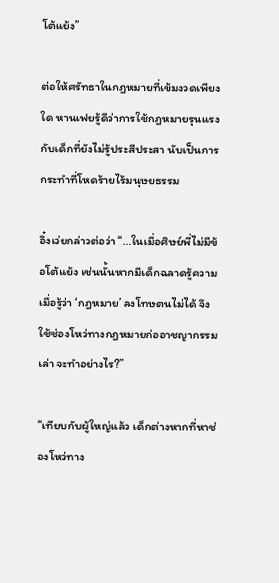โต้แย้ง”

ต่อให้ศรัทธาในกฎหมายที่เข้มงวดเพียงใด หานเฟยรู้ดีว่าการใช้กฎหมายรุนแรงกับเด็กที่ยังไม่รู้ประสีประสา นับเป็นการกระทำที่โหดร้ายไร้มนุษยธรรม

อิ๋งเว่ยกล่าวต่อว่า “...ในเมื่อศิษย์พี่ไม่มีข้อโต้แย้ง เช่นนั้นหากมีเด็กฉลาดรู้ความ เมื่อรู้ว่า ‘กฎหมาย’ ลงโทษตนไม่ได้ จึงใช้ช่องโหว่ทางกฎหมายก่ออาชญากรรมเล่า จะทำอย่างไร?”

“เทียบกับผู้ใหญ่แล้ว เด็กต่างหากที่หาช่องโหว่ทาง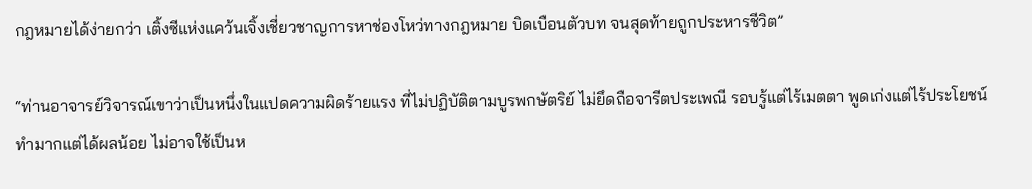กฎหมายได้ง่ายกว่า เติ้งซีแห่งแคว้นเจิ้งเชี่ยวชาญการหาช่องโหว่ทางกฎหมาย บิดเบือนตัวบท จนสุดท้ายถูกประหารชีวิต”

“ท่านอาจารย์วิจารณ์เขาว่าเป็นหนึ่งในแปดความผิดร้ายแรง ที่ไม่ปฏิบัติตามบูรพกษัตริย์ ไม่ยึดถือจารีตประเพณี รอบรู้แต่ไร้เมตตา พูดเก่งแต่ไร้ประโยชน์ ทำมากแต่ได้ผลน้อย ไม่อาจใช้เป็นห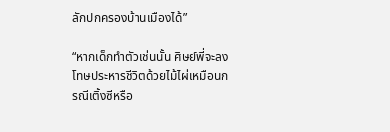ลักปกครองบ้านเมืองได้”

“หากเด็กทำตัวเช่นนั้น ศิษย์พี่จะลงโทษประหารชีวิตด้วยไม้ไผ่เหมือนกรณีเติ้งซีหรือ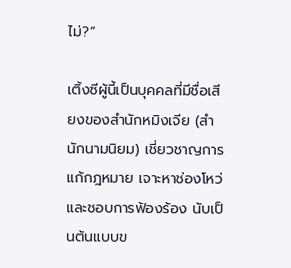ไม่?”

เติ้งซีผู้นี้เป็นบุคคลที่มีชื่อเสียงของสำนักหมิงเจีย (สำนักนามนิยม) เชี่ยวชาญการแก้กฎหมาย เจาะหาช่องโหว่ และชอบการฟ้องร้อง นับเป็นต้นแบบข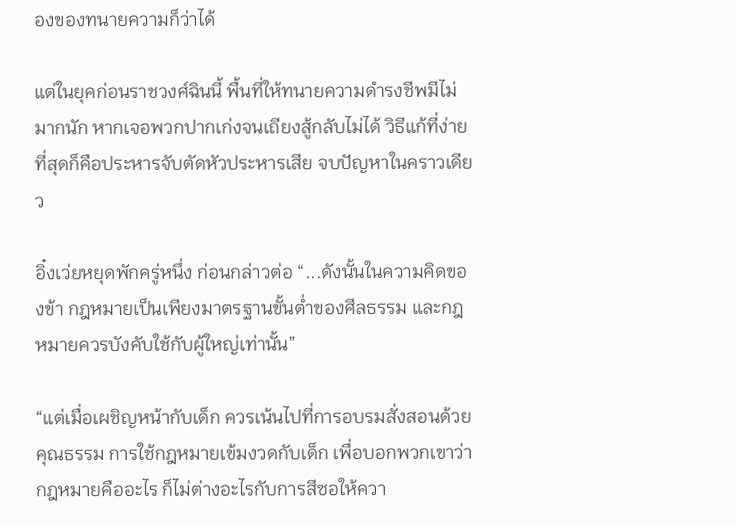องของทนายความก็ว่าได้

แต่ในยุคก่อนราชวงศ์ฉินนี้ พื้นที่ให้ทนายความดำรงชีพมีไม่มากนัก หากเจอพวกปากเก่งจนเถียงสู้กลับไม่ได้ วิธีแก้ที่ง่ายที่สุดก็คือประหารจับตัดหัวประหารเสีย จบปัญหาในคราวเดียว

อิ๋งเว่ยหยุดพักครู่หนึ่ง ก่อนกล่าวต่อ “...ดังนั้นในความคิดของข้า กฎหมายเป็นเพียงมาตรฐานขั้นต่ำของศีลธรรม และกฎหมายควรบังคับใช้กับผู้ใหญ่เท่านั้น”

“แต่เมื่อเผชิญหน้ากับเด็ก ควรเน้นไปที่การอบรมสั่งสอนด้วยคุณธรรม การใช้กฎหมายเข้มงวดกับเด็ก เพื่อบอกพวกเขาว่ากฎหมายคืออะไร ก็ไม่ต่างอะไรกับการสีซอให้ควา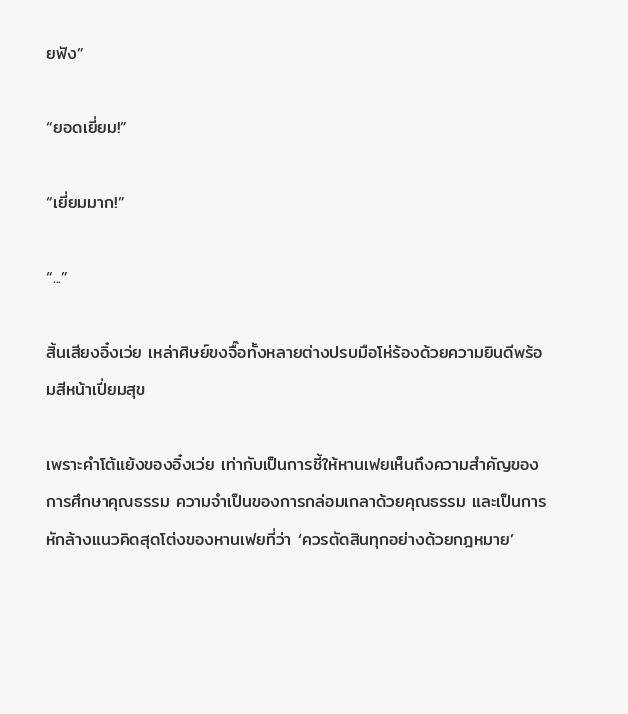ยฟัง”

“ยอดเยี่ยม!”

“เยี่ยมมาก!”

“...”

สิ้นเสียงอิ๋งเว่ย เหล่าศิษย์ขงจื๊อทั้งหลายต่างปรบมือโห่ร้องด้วยความยินดีพร้อมสีหน้าเปี่ยมสุข

เพราะคำโต้แย้งของอิ๋งเว่ย เท่ากับเป็นการชี้ให้หานเฟยเห็นถึงความสำคัญของการศึกษาคุณธรรม ความจำเป็นของการกล่อมเกลาด้วยคุณธรรม และเป็นการหักล้างแนวคิดสุดโต่งของหานเฟยที่ว่า ‘ควรตัดสินทุกอย่างด้วยกฎหมาย’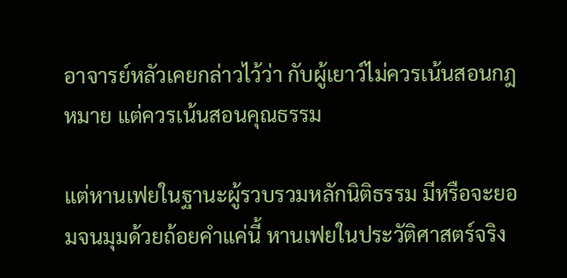อาจารย์หลัวเคยกล่าวไว้ว่า กับผู้เยาว์ไม่ควรเน้นสอนกฎหมาย แต่ควรเน้นสอนคุณธรรม

แต่หานเฟยในฐานะผู้รวบรวมหลักนิติธรรม มีหรือจะยอมจนมุมด้วยถ้อยคำแค่นี้ หานเฟยในประวัติศาสตร์จริง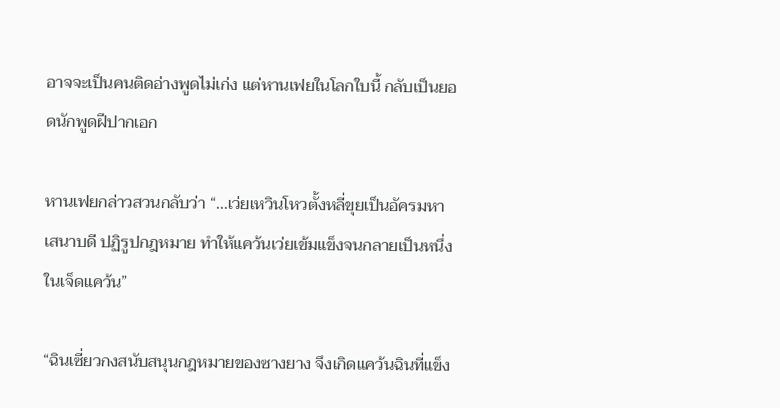อาจจะเป็นคนติดอ่างพูดไม่เก่ง แต่หานเฟยในโลกใบนี้ กลับเป็นยอดนักพูดฝีปากเอก

หานเฟยกล่าวสวนกลับว่า “...เว่ยเหวินโหวตั้งหลี่ขุยเป็นอัครมหาเสนาบดี ปฏิรูปกฎหมาย ทำให้แคว้นเว่ยเข้มแข็งจนกลายเป็นหนึ่งในเจ็ดแคว้น”

“ฉินเซี่ยวกงสนับสนุนกฎหมายของซางยาง จึงเกิดแคว้นฉินที่แข็ง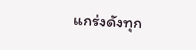แกร่งดังทุก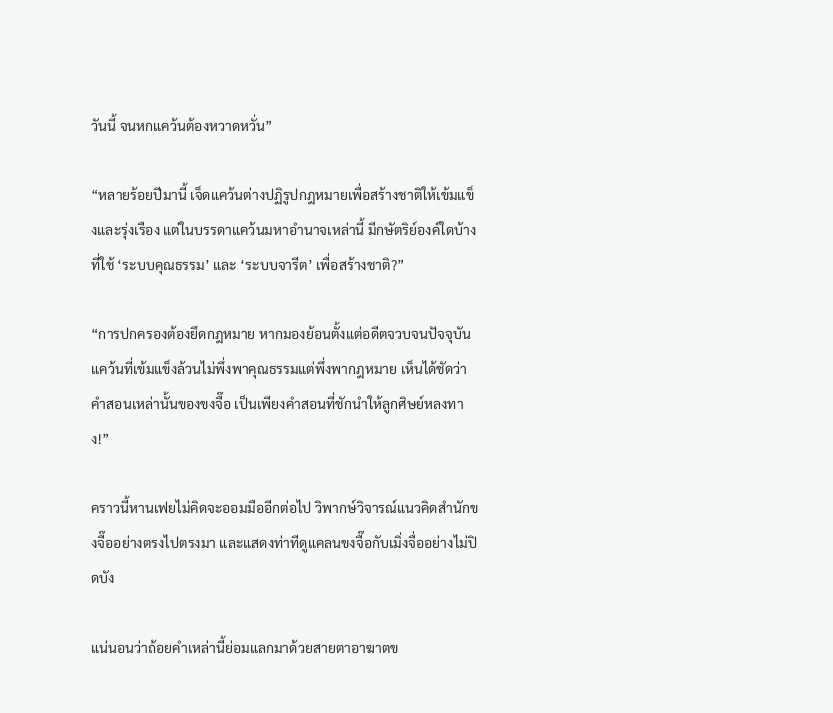วันนี้ จนหกแคว้นต้องหวาดหวั่น”

“หลายร้อยปีมานี้ เจ็ดแคว้นต่างปฏิรูปกฎหมายเพื่อสร้างชาติให้เข้มแข็งและรุ่งเรือง แต่ในบรรดาแคว้นมหาอำนาจเหล่านี้ มีกษัตริย์องค์ใดบ้างที่ใช้ ‘ระบบคุณธรรม’ และ ‘ระบบจารีต’ เพื่อสร้างชาติ?”

“การปกครองต้องยึดกฎหมาย หากมองย้อนตั้งแต่อดีตจวบจนปัจจุบัน แคว้นที่เข้มแข็งล้วนไม่พึ่งพาคุณธรรมแต่พึ่งพากฎหมาย เห็นได้ชัดว่าคำสอนเหล่านั้นของขงจื๊อ เป็นเพียงคำสอนที่ชักนำให้ลูกศิษย์หลงทาง!”

คราวนี้หานเฟยไม่คิดจะออมมืออีกต่อไป วิพากษ์วิจารณ์แนวคิดสำนักขงจื๊ออย่างตรงไปตรงมา และแสดงท่าทีดูแคลนขงจื๊อกับเมิ่งจื่ออย่างไม่ปิดบัง

แน่นอนว่าถ้อยคำเหล่านี้ย่อมแลกมาด้วยสายตาอาฆาตข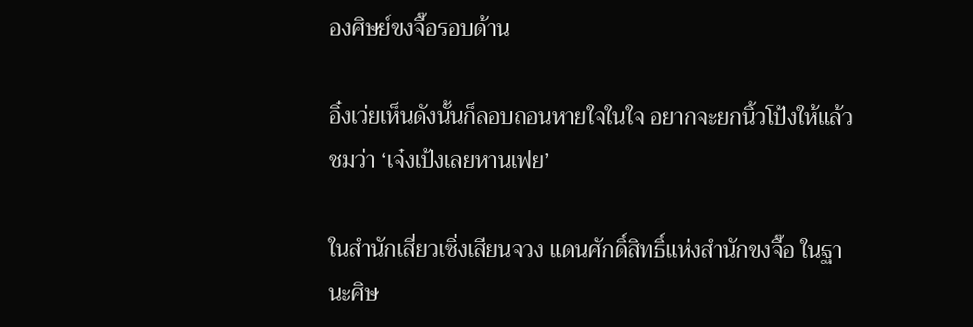องศิษย์ขงจื๊อรอบด้าน

อิ๋งเว่ยเห็นดังนั้นก็ลอบถอนหายใจในใจ อยากจะยกนิ้วโป้งให้แล้วชมว่า ‘เจ๋งเป้งเลยหานเฟย’

ในสำนักเสี่ยวเซิ่งเสียนจวง แดนศักดิ์สิทธิ์แห่งสำนักขงจื๊อ ในฐานะศิษ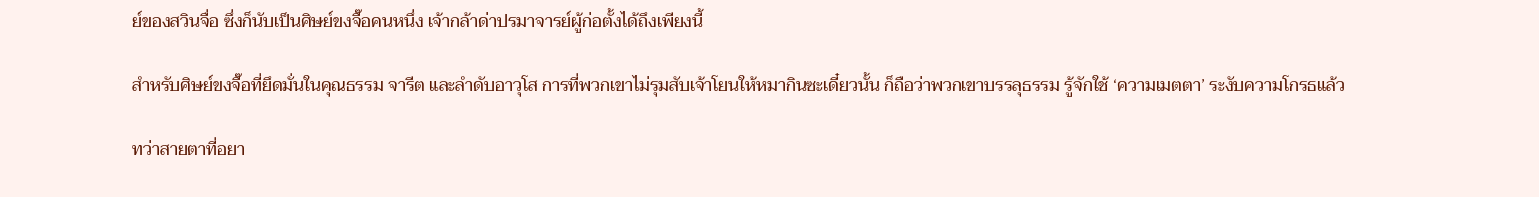ย์ของสวินจื่อ ซึ่งก็นับเป็นศิษย์ขงจื๊อคนหนึ่ง เจ้ากล้าด่าปรมาจารย์ผู้ก่อตั้งได้ถึงเพียงนี้

สำหรับศิษย์ขงจื๊อที่ยึดมั่นในคุณธรรม จารีต และลำดับอาวุโส การที่พวกเขาไม่รุมสับเจ้าโยนให้หมากินซะเดี๋ยวนั้น ก็ถือว่าพวกเขาบรรลุธรรม รู้จักใช้ ‘ความเมตตา’ ระงับความโกรธแล้ว

ทว่าสายตาที่อยา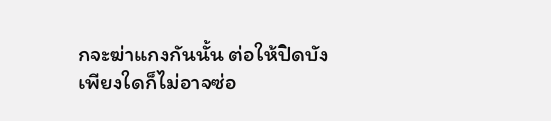กจะฆ่าแกงกันนั้น ต่อให้ปิดบังเพียงใดก็ไม่อาจซ่อ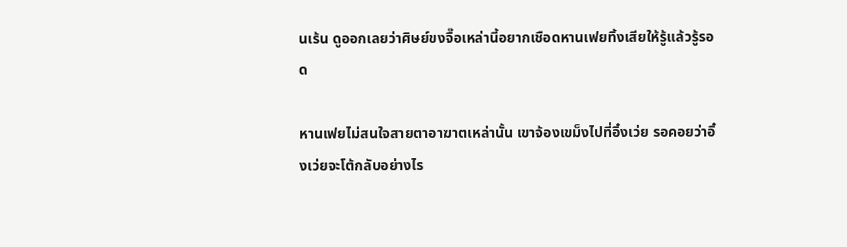นเร้น ดูออกเลยว่าศิษย์ขงจื๊อเหล่านี้อยากเชือดหานเฟยทิ้งเสียให้รู้แล้วรู้รอด

หานเฟยไม่สนใจสายตาอาฆาตเหล่านั้น เขาจ้องเขม็งไปที่อิ๋งเว่ย รอคอยว่าอิ๋งเว่ยจะโต้กลับอย่างไร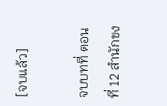[จบแล้ว]

จบบทที่ ตอนที่ 12 สำนักขง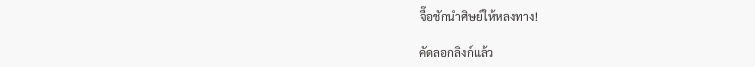จื๊อชักนำศิษย์ให้หลงทาง!

คัดลอกลิงก์แล้ว